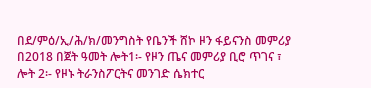በደ/ምዕ/ኢ/ሕ/ክ/መንግስት የቤንች ሸኮ ዞን ፋይናንስ መምሪያ በ2018 በጀት ዓመት ሎት1፡- የዞን ጤና መምሪያ ቢሮ ጥገና ፣ ሎት 2፡- የዞኑ ትራንስፖርትና መንገድ ሴክተር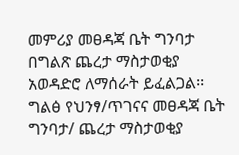መምሪያ መፀዳጃ ቤት ግንባታ በግልጽ ጨረታ ማስታወቂያ አወዳድሮ ለማሰራት ይፈልጋል፡፡
ግልፅ የህንፃ/ጥገናና መፀዳጃ ቤት ግንባታ/ ጨረታ ማስታወቂያ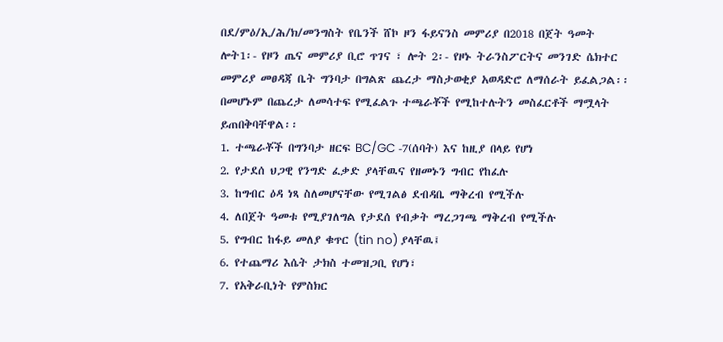በደ/ምዕ/ኢ/ሕ/ክ/መንግስት የቤንች ሸኮ ዞን ፋይናንስ መምሪያ በ2018 በጀት ዓመት ሎት1፡- የዞን ጤና መምሪያ ቢሮ ጥገና ፣ ሎት 2፡- የዞኑ ትራንስፖርትና መንገድ ሴክተር መምሪያ መፀዳጃ ቤት ግንባታ በግልጽ ጨረታ ማስታወቂያ አወዳድሮ ለማሰራት ይፈልጋል፡፡ በመሆኑም በጨረታ ለመሳተፍ የሚፈልጉ ተጫራቾች የሚከተሉትን መስፈርቶች ማሟላት ይጠበቅባቸዋል፡፡
1. ተጫራቾች በግንባታ ዘርፍ BC/GC -7(ሰባት) እና ከዚያ በላይ የሆነ
2. የታደሰ ህጋዊ የንግድ ፈቃድ ያላቸዉና የዘመኑን ግብር የከፈሉ
3. ከግብር ዕዳ ነጻ ስለመሆናቸው የሚገልፅ ደብዳቤ ማቅረብ የሚችሉ
4. ለበጀት ዓመቱ የሚያገለግል የታደሰ የብቃት ማረጋገጫ ማቅረብ የሚችሉ
5. የግብር ከፋይ መለያ ቁጥር (tin no) ያላቸዉ፤
6. የተጨማሪ እሴት ታክስ ተመዝጋቢ የሆነ፣
7. የአቅራቢነት የምስክር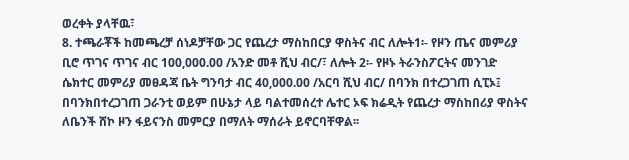ወረቀት ያላቸዉ፣
8. ተጫራቾች ከመጫረቻ ሰነዶቻቸው ጋር የጨረታ ማስከበርያ ዋስትና ብር ለሎት1፡- የዞን ጤና መምሪያ ቢሮ ጥገና ጥገና ብር 100,000.00 /አንድ መቶ ሺህ ብር/፣ ለሎት 2፡- የዞኑ ትራንስፖርትና መንገድ ሴክተር መምሪያ መፀዳጃ ቤት ግንባታ ብር 40,000.00 /አርባ ሺህ ብር/ በባንክ በተረጋገጠ ሲፒኦ፤ በባንክበተረጋገጠ ጋራንቲ ወይም በሁኔታ ላይ ባልተመሰረተ ሌተር ኦፍ ክሬዲት የጨረታ ማስከበሪያ ዋስትና ለቤንች ሸኮ ዞን ፋይናንስ መምርያ በማለት ማሰራት ይኖርባቸዋል፡፡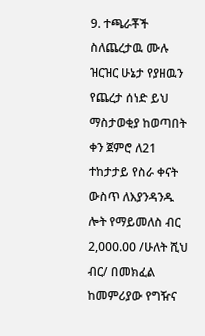9. ተጫራቾች ስለጨረታዉ ሙሉ ዝርዝር ሁኔታ የያዘዉን የጨረታ ሰነድ ይህ ማስታወቂያ ከወጣበት ቀን ጀምሮ ለ21 ተከታታይ የስራ ቀናት ውስጥ ለእያንዳንዱ ሎት የማይመለስ ብር 2,000.00 /ሁለት ሺህ ብር/ በመክፈል ከመምሪያው የግዥና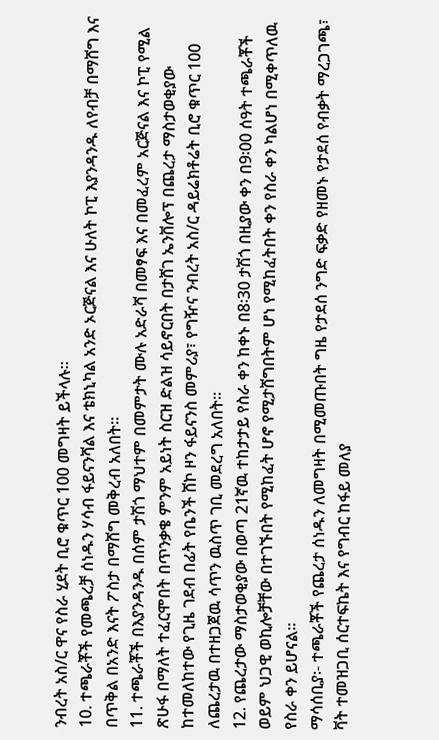ንብረት አስ/ር ዋና የስራ ሂደት ቢሮ ቁጥር 100 መግዛት ይችላሉ፡፡
10. ተጫራቾች የመጫረቻ ሰነዱን ሃሳብ ፋይናንሻል እና ቴክኒካል አንድ ኦርጅናል እና ሁለት ኮፒ እያንዳንዱ ለየብቻ በማሸግ እና በጥቅል በአንድ እናት ፖስታ በማሸግ መቅረብ አለበት፡፡
11. ተጫራቾች በእያንዳንዱ በሰም ታሽጎ ማህተም በመምታት ሙሉ አድራሻ በመፃፍ እና በመፈረም አርጅናል እና ኮፒ የሚል ጽሁፋ በማለት ተፈርሞበት በጥንቃቄ ምንም አይነት ስርዝ ድልዝ ሳይኖርበት በታሸገ ኤንቨሎፕ በጨረታ ማስታወቂያው ከተመለከተው የጊዜ ገደብ በፊት የቤንች ሸኮ ዞን ፋይናንስ መምሪያ፣ የግዥና ንብረት አስ/ር ዳይሬክቶሬት ቢሮ ቁጥር 100 ለጨረታዉ በተዘጋጀዉ ሳጥን ዉስጥ ገቢ መደረግ አለበት፡፡
12. የጨረታው ማስታወቂያው በወጣ 21ኛዉ ተከታታይ የስራ ቀን ከቀኑ በ8፡30 ታሽጎ በዚያው ቀን በ9፡00 ሰዓት ተጫራቾች ወይም ህጋዊ ወኪሎቻቸው በተገኙበት የሚከፈት ሆኖ የሚታሸግበትም ሆነ የሚከፈትበት ቀን የስራ ቀን ካልሆነ በሚቀጥለዉ የስራ ቀን ይሆናል፡፡
ማሳሰቢያ፡- ተጫራቾች የጨረታ ሰነዱን ለመግዛት በሚመጡበት ግዜ የታደሰ ንግድ ፍቃድ የዘመኑ የታደሰ የብቃት ማረጋገጫ፣ ቫት ተመዝጋቢ ሰርተፍኬት እና የግብር ከፋይ መለያ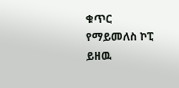ቁጥር የማይመለስ ኮፒ ይዘዉ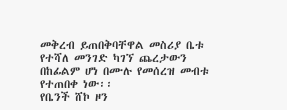መቅረብ ይጠበቅባቸዋል መስሪያ ቤቱ የተሻለ መንገድ ካገኘ ጨረታውን በከፊልም ሆነ በሙሉ የመሰረዝ መብቱ የተጠበቀ ነው፡፡
የቤንች ሸኮ ዞን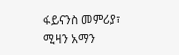ፋይናንስ መምሪያ፣
ሚዛን አማን